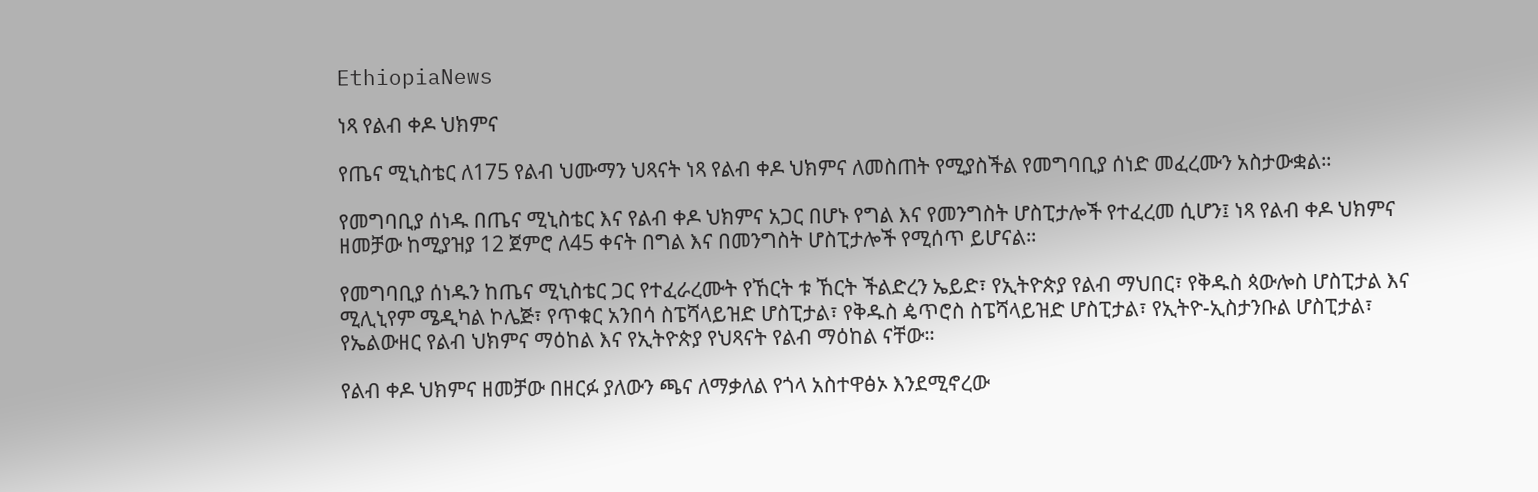EthiopiaNews

ነጻ የልብ ቀዶ ህክምና

የጤና ሚኒስቴር ለ175 የልብ ህሙማን ህጻናት ነጻ የልብ ቀዶ ህክምና ለመስጠት የሚያስችል የመግባቢያ ሰነድ መፈረሙን አስታውቋል።

የመግባቢያ ሰነዱ በጤና ሚኒስቴር እና የልብ ቀዶ ህክምና አጋር በሆኑ የግል እና የመንግስት ሆስፒታሎች የተፈረመ ሲሆን፤ ነጻ የልብ ቀዶ ህክምና ዘመቻው ከሚያዝያ 12 ጀምሮ ለ45 ቀናት በግል እና በመንግስት ሆስፒታሎች የሚሰጥ ይሆናል።

የመግባቢያ ሰነዱን ከጤና ሚኒስቴር ጋር የተፈራረሙት የኸርት ቱ ኸርት ችልድረን ኤይድ፣ የኢትዮጵያ የልብ ማህበር፣ የቅዱስ ጳውሎስ ሆስፒታል እና ሚሊኒየም ሜዲካል ኮሌጅ፣ የጥቁር አንበሳ ስፔሻላይዝድ ሆስፒታል፣ የቅዱስ ዼጥሮስ ስፔሻላይዝድ ሆስፒታል፣ የኢትዮ-ኢስታንቡል ሆስፒታል፣ የኤልውዘር የልብ ህክምና ማዕከል እና የኢትዮጵያ የህጻናት የልብ ማዕከል ናቸው።

የልብ ቀዶ ህክምና ዘመቻው በዘርፉ ያለውን ጫና ለማቃለል የጎላ አስተዋፅኦ እንደሚኖረው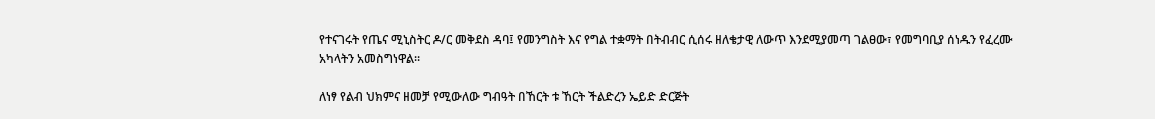የተናገሩት የጤና ሚኒስትር ዶ/ር መቅደስ ዳባ፤ የመንግስት እና የግል ተቋማት በትብብር ሲሰሩ ዘለቄታዊ ለውጥ እንደሚያመጣ ገልፀው፣ የመግባቢያ ሰነዱን የፈረሙ አካላትን አመስግነዋል፡፡

ለነፃ የልብ ህክምና ዘመቻ የሚውለው ግብዓት በኸርት ቱ ኸርት ችልድረን ኤይድ ድርጅት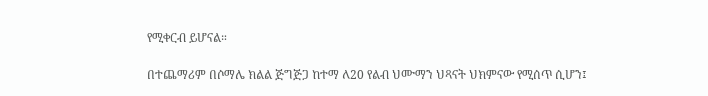የሚቀርብ ይሆናል።

በተጨማሪም በሶማሌ ክልል ጅግጅጋ ከተማ ለ20 የልብ ህሙማን ህጻናት ህክምናው የሚሰጥ ሲሆን፤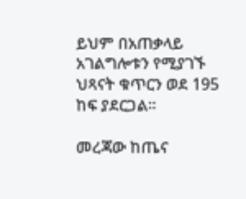ይህም በአጠቃላይ አገልግሎቱን የሚያገኙ ህጻናት ቁጥርን ወደ 195 ከፍ ያደርጋል፡፡

መረጃው ከጤና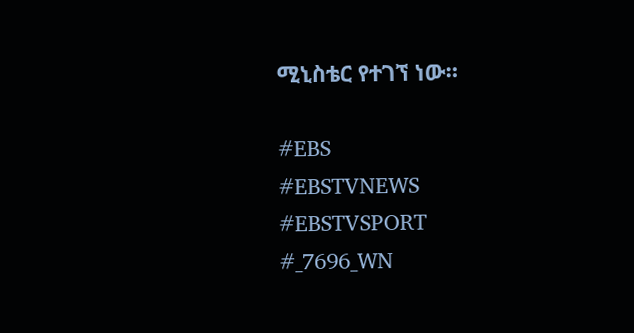ሚኒስቴር የተገኘ ነው።

#EBS
#EBSTVNEWS
#EBSTVSPORT
#_7696_WN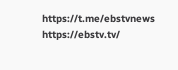https://t.me/ebstvnews
https://ebstv.tv/